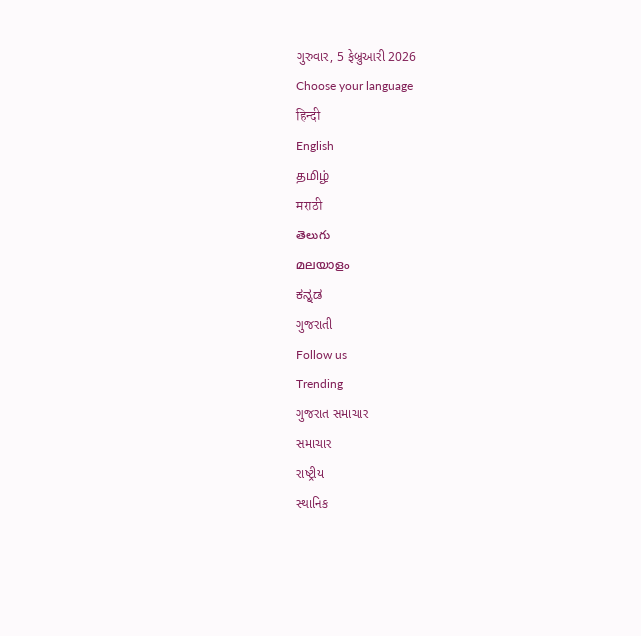ગુરુવાર, 5 ફેબ્રુઆરી 2026
Choose your language
हिन्दी
English
தமிழ்
मराठी
తెలుగు
മലയാളം
ಕನ್ನಡ
ગુજરાતી
Follow us
Trending
ગુજરાત સમાચાર
સમાચાર
રાષ્ટ્રીય
સ્થાનિક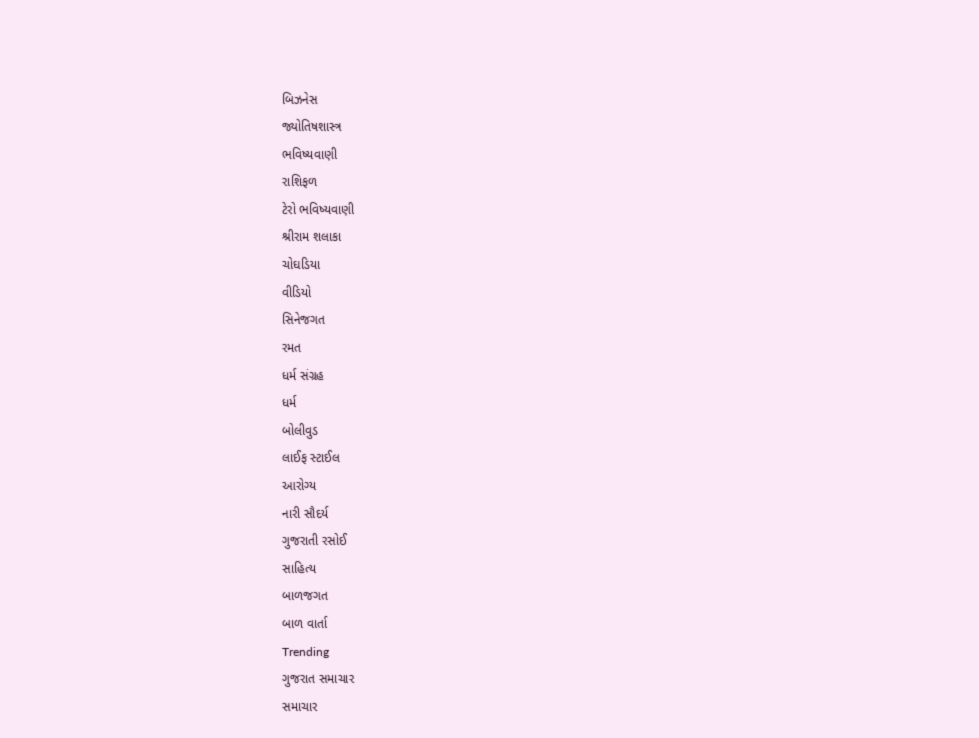બિઝનેસ
જ્યોતિષશાસ્ત્ર
ભવિષ્યવાણી
રાશિફળ
ટેરો ભવિષ્યવાણી
શ્રીરામ શલાકા
ચોઘડિયા
વીડિયો
સિનેજગત
રમત
ધર્મ સંગ્રહ
ધર્મ
બોલીવુડ
લાઈફ સ્ટાઈલ
આરોગ્ય
નારી સૌદર્ય
ગુજરાતી રસોઈ
સાહિત્ય
બાળજગત
બાળ વાર્તા
Trending
ગુજરાત સમાચાર
સમાચાર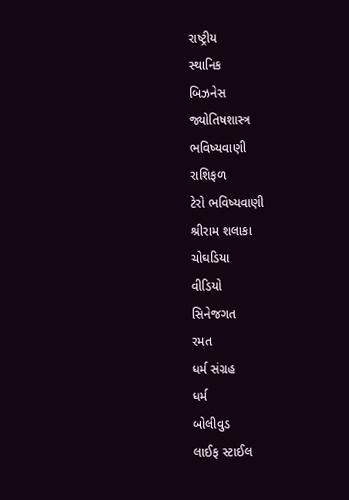રાષ્ટ્રીય
સ્થાનિક
બિઝનેસ
જ્યોતિષશાસ્ત્ર
ભવિષ્યવાણી
રાશિફળ
ટેરો ભવિષ્યવાણી
શ્રીરામ શલાકા
ચોઘડિયા
વીડિયો
સિનેજગત
રમત
ધર્મ સંગ્રહ
ધર્મ
બોલીવુડ
લાઈફ સ્ટાઈલ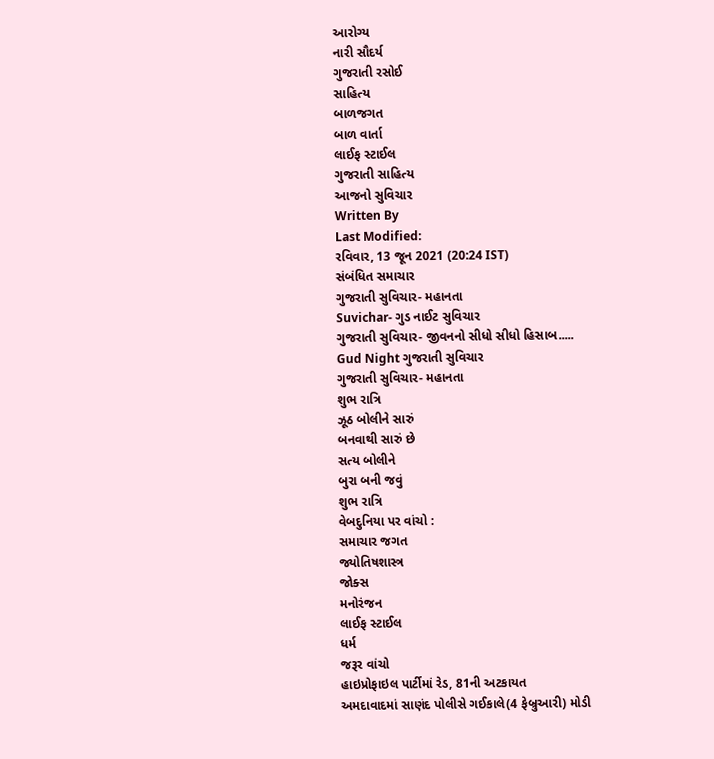આરોગ્ય
નારી સૌદર્ય
ગુજરાતી રસોઈ
સાહિત્ય
બાળજગત
બાળ વાર્તા
લાઈફ સ્ટાઈલ
ગુજરાતી સાહિત્ય
આજનો સુવિચાર
Written By
Last Modified:
રવિવાર, 13 જૂન 2021 (20:24 IST)
સંબંધિત સમાચાર
ગુજરાતી સુવિચાર- મહાનતા
Suvichar- ગુડ નાઈટ સુવિચાર
ગુજરાતી સુવિચાર- જીવનનો સીધો સીધો હિસાબ.....
Gud Night ગુજરાતી સુવિચાર
ગુજરાતી સુવિચાર- મહાનતા
શુભ રાત્રિ
ઝૂઠ બોલીને સારું
બનવાથી સારું છે
સત્ય બોલીને
બુરા બની જવું
શુભ રાત્રિ
વેબદુનિયા પર વાંચો :
સમાચાર જગત
જ્યોતિષશાસ્ત્ર
જોક્સ
મનોરંજન
લાઈફ સ્ટાઈલ
ધર્મ
જરૂર વાંચો
હાઇપ્રોફાઇલ પાર્ટીમાં રેડ, 81ની અટકાયત
અમદાવાદમાં સાણંદ પોલીસે ગઈકાલે(4 ફેબ્રુઆરી) મોડી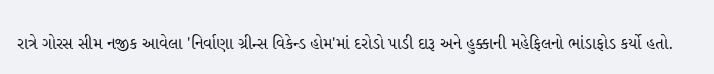રાત્રે ગોરસ સીમ નજીક આવેલા 'નિર્વાણા ગ્રીન્સ વિકેન્ડ હોમ'માં દરોડો પાડી દારૂ અને હુક્કાની મહેફિલનો ભાંડાફોડ કર્યો હતો.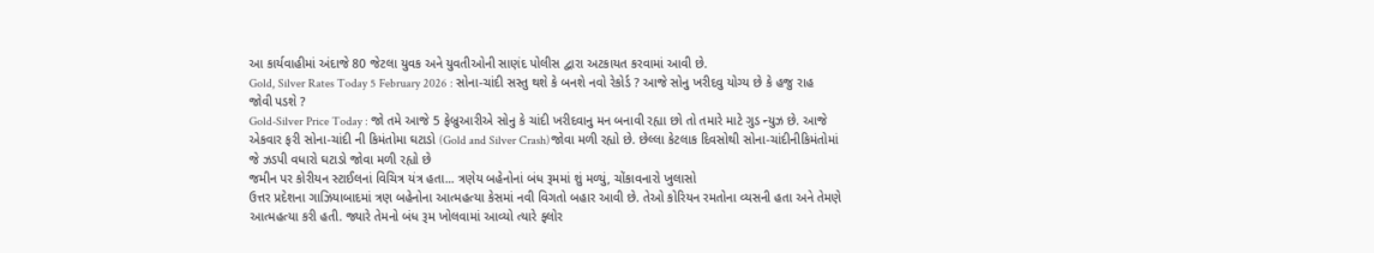આ કાર્યવાહીમાં અંદાજે 80 જેટલા યુવક અને યુવતીઓની સાણંદ પોલીસ દ્વારા અટકાયત કરવામાં આવી છે.
Gold, Silver Rates Today 5 February 2026 : સોના-ચાંદી સસ્તુ થશે કે બનશે નવો રેકોર્ડ ? આજે સોનુ ખરીદવુ યોગ્ય છે કે હજુ રાહ જોવી પડશે ?
Gold-Silver Price Today : જો તમે આજે 5 ફેબ્રુઆરીએ સોનુ કે ચાંદી ખરીદવાનુ મન બનાવી રહ્યા છો તો તમારે માટે ગુડ ન્યુઝ છે. આજે એકવાર ફરી સોના-ચાંદી ની કિમંતોમા ઘટાડો (Gold and Silver Crash)જોવા મળી રહ્યો છે. છેલ્લા કેટલાક દિવસોથી સોના-ચાંદીનીકિમંતોમાં જે ઝડપી વધારો ઘટાડો જોવા મળી રહ્યો છે
જમીન પર કોરીયન સ્ટાઈલનાં વિચિત્ર યંત્ર હતા... ત્રણેય બહેનોનાં બંધ રૂમમાં શું મળ્યું, ચોંકાવનારો ખુલાસો
ઉત્તર પ્રદેશના ગાઝિયાબાદમાં ત્રણ બહેનોના આત્મહત્યા કેસમાં નવી વિગતો બહાર આવી છે. તેઓ કોરિયન રમતોના વ્યસની હતા અને તેમણે આત્મહત્યા કરી હતી. જ્યારે તેમનો બંધ રૂમ ખોલવામાં આવ્યો ત્યારે ફ્લોર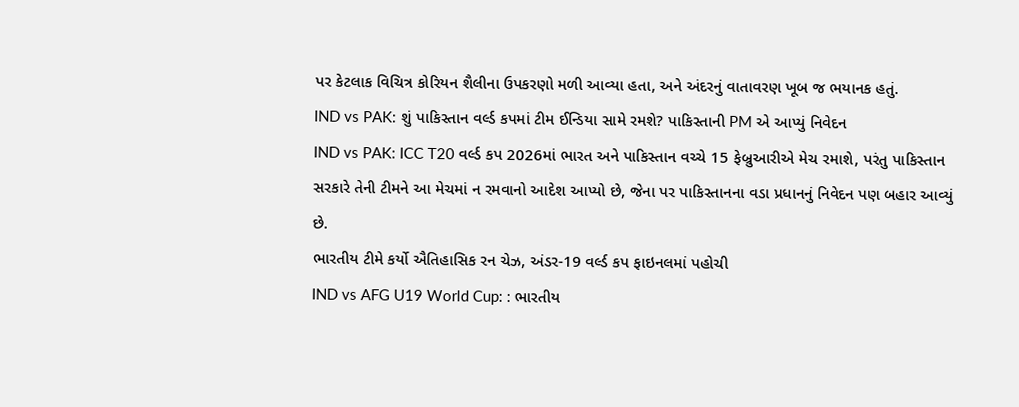પર કેટલાક વિચિત્ર કોરિયન શૈલીના ઉપકરણો મળી આવ્યા હતા, અને અંદરનું વાતાવરણ ખૂબ જ ભયાનક હતું.
IND vs PAK: શું પાકિસ્તાન વર્લ્ડ કપમાં ટીમ ઈન્ડિયા સામે રમશે? પાકિસ્તાની PM એ આપ્યું નિવેદન
IND vs PAK: ICC T20 વર્લ્ડ કપ 2026માં ભારત અને પાકિસ્તાન વચ્ચે 15 ફેબ્રુઆરીએ મેચ રમાશે, પરંતુ પાકિસ્તાન સરકારે તેની ટીમને આ મેચમાં ન રમવાનો આદેશ આપ્યો છે, જેના પર પાકિસ્તાનના વડા પ્રધાનનું નિવેદન પણ બહાર આવ્યું છે.
ભારતીય ટીમે કર્યો ઐતિહાસિક રન ચેઝ, અંડર-19 વર્લ્ડ કપ ફાઇનલમાં પહોચી
IND vs AFG U19 World Cup: : ભારતીય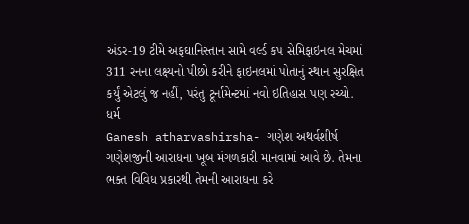અંડર-19 ટીમે અફઘાનિસ્તાન સામે વર્લ્ડ કપ સેમિફાઇનલ મેચમાં 311 રનના લક્ષ્યનો પીછો કરીને ફાઇનલમાં પોતાનું સ્થાન સુરક્ષિત કર્યું એટલું જ નહીં, પરંતુ ટૂર્નામેન્ટમાં નવો ઇતિહાસ પણ રચ્યો.
ધર્મ
Ganesh atharvashirsha- ગણેશ અથર્વશીર્ષ
ગણેશજીની આરાધના ખૂબ મંગળકારી માનવામાં આવે છે. તેમના ભક્ત વિવિધ પ્રકારથી તેમની આરાધના કરે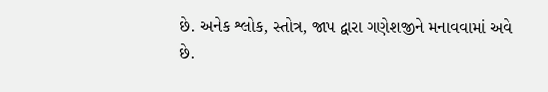છે. અનેક શ્લોક, સ્તોત્ર, જાપ દ્વારા ગણેશજીને મનાવવામાં અવે છે.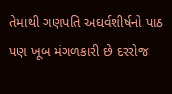તેમાથી ગણપતિ અઘર્વશીર્ષનો પાઠ પણ ખૂબ મંગળકારી છે દરરોજ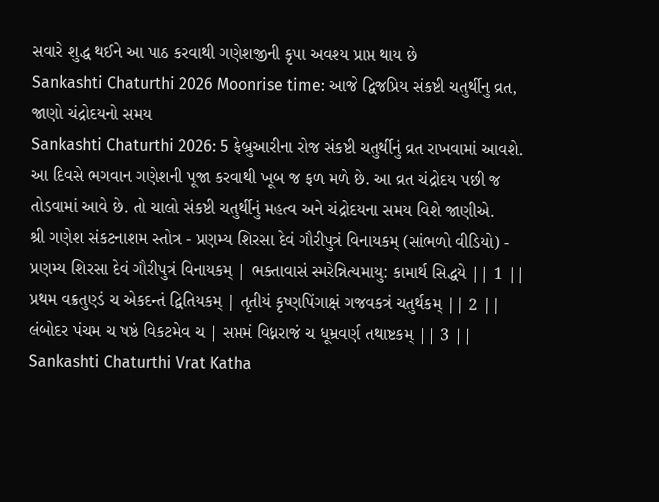સવારે શુદ્ધ થઈને આ પાઠ કરવાથી ગણેશજીની કૃપા અવશ્ય પ્રાપ્ત થાય છે
Sankashti Chaturthi 2026 Moonrise time: આજે દ્વિજપ્રિય સંકષ્ટી ચતુર્થીનુ વ્રત, જાણો ચંદ્રોદયનો સમય
Sankashti Chaturthi 2026: 5 ફેબ્રુઆરીના રોજ સંકષ્ટી ચતુર્થીનું વ્રત રાખવામાં આવશે. આ દિવસે ભગવાન ગણેશની પૂજા કરવાથી ખૂબ જ ફળ મળે છે. આ વ્રત ચંદ્રોદય પછી જ તોડવામાં આવે છે. તો ચાલો સંકષ્ટી ચતુર્થીનું મહત્વ અને ચંદ્રોદયના સમય વિશે જાણીએ.
શ્રી ગણેશ સંકટનાશમ સ્તોત્ર - પ્રણમ્ય શિરસા દેવં ગૌરીપુત્રં વિનાયકમ્ (સાંભળો વીડિયો) -
પ્રણમ્ય શિરસા દેવં ગૌરીપુત્રં વિનાયકમ્ | ભક્તાવાસં સ્મરેન્નિત્યમાયુ: કામાર્થ સિદ્ધયે || 1 || પ્રથમ વક્રતુણ્ડં ચ એકદન્તં દ્વિતિયકમ્ | તૃતીયં કૃષ્ણપિંગાક્ષં ગજવકત્રં ચતુર્થકમ્ || 2 || લંબોદર પંચમ ચ ષષ્ઠં વિકટમેવ ચ | સપ્તમં વિધ્નરાજં ચ ધૂમ્રવર્ણ તથાષ્ટકમ્ || 3 ||
Sankashti Chaturthi Vrat Katha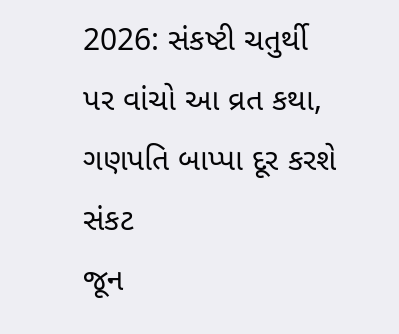2026: સંકષ્ટી ચતુર્થી પર વાંચો આ વ્રત કથા, ગણપતિ બાપ્પા દૂર કરશે સંકટ
જૂન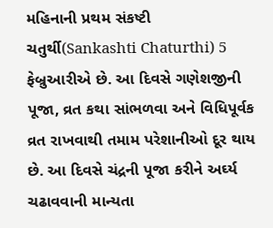મહિનાની પ્રથમ સંકષ્ટી ચતુર્થી(Sankashti Chaturthi) 5 ફેબ્રુઆરીએ છે. આ દિવસે ગણેશજીની પૂજા, વ્રત કથા સાંભળવા અને વિધિપૂર્વક વ્રત રાખવાથી તમામ પરેશાનીઓ દૂર થાય છે. આ દિવસે ચંદ્રની પૂજા કરીને અર્ઘ્ય ચઢાવવાની માન્યતા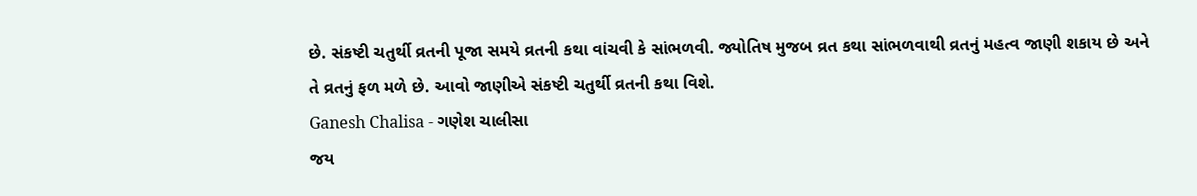છે. સંકષ્ટી ચતુર્થી વ્રતની પૂજા સમયે વ્રતની કથા વાંચવી કે સાંભળવી. જ્યોતિષ મુજબ વ્રત કથા સાંભળવાથી વ્રતનું મહત્વ જાણી શકાય છે અને તે વ્રતનું ફળ મળે છે. આવો જાણીએ સંકષ્ટી ચતુર્થી વ્રતની કથા વિશે.
Ganesh Chalisa - ગણેશ ચાલીસા
જય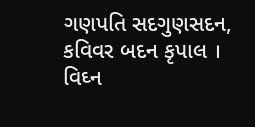ગણપતિ સદગુણસદન, કવિવર બદન કૃપાલ । વિઘ્ન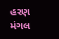હરણ મંગલ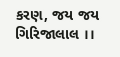કરણ, જય જય ગિરિજાલાલ ।।